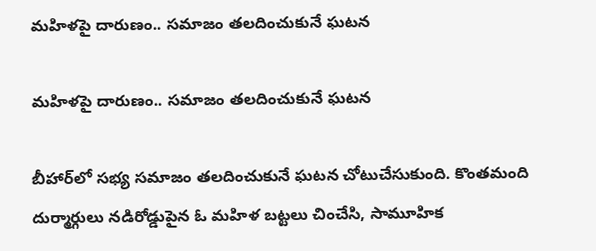మహిళపై దారుణం.. సమాజం తలదించుకునే ఘటన

మహిళపై దారుణం.. సమాజం తలదించుకునే ఘటన

బీహార్‌లో సభ్య సమాజం తలదించుకునే ఘటన చోటుచేసుకుంది. కొంతమంది దుర్మార్గులు నడిరోడ్డుపైన ఓ మహిళ బట్టలు చించేసి, సామూహిక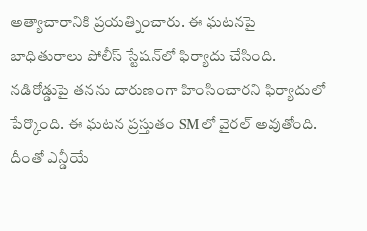అత్యాచారానికి ప్రయత్నించారు. ఈ ఘటనపై బాధితురాలు పోలీస్ స్టేషన్‌లో ఫిర్యాదు చేసింది. నడిరోడ్డుపై తనను దారుణంగా హింసించారని ఫిర్యాదులో పేర్కొంది. ఈ ఘటన ప్రస్తుతం SMలో వైరల్ అవుతోంది. దీంతో ఎన్డీయే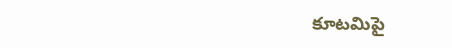కూటమిపై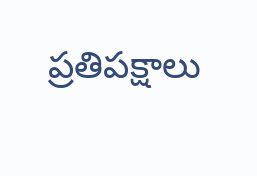ప్రతిపక్షాలు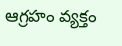ఆగ్రహం వ్యక్తం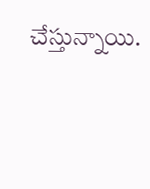చేస్తున్నాయి.